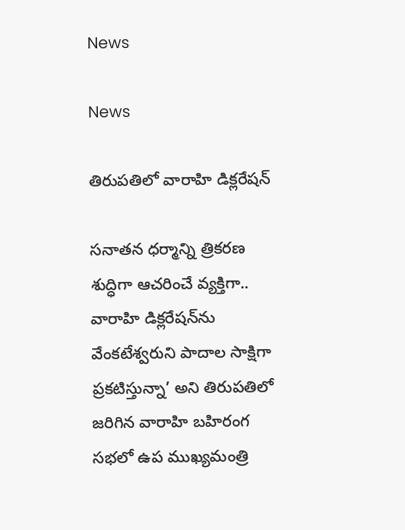News

News

తిరుపతిలో వారాహి డిక్లరేషన్

సనాతన ధర్మాన్ని త్రికరణ శుద్ధిగా ఆచరించే వ్యక్తిగా.. వారాహి డిక్లరేషన్‌ను వేంకటేశ్వరుని పాదాల సాక్షిగా ప్రకటిస్తున్నా’ అని తిరుపతిలో జరిగిన వారాహి బహిరంగ సభలో ఉప ముఖ్యమంత్రి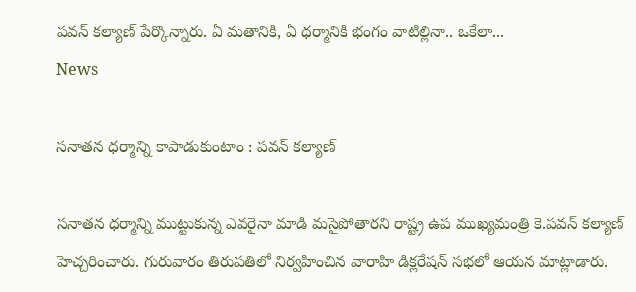పవన్‌ కల్యాణ్‌ పేర్కొన్నారు. ఏ మతానికి, ఏ ధర్మానికి భంగం వాటిల్లినా.. ఒకేలా...
News

సనాతన ధర్మాన్ని కాపాడుకుంటాం : పవన్ కల్యాణ్

సనాతన ధర్మాన్ని ముట్టుకున్న ఎవరైనా మాడి మసైపోతారని రాష్ట్ర ఉప ముఖ్యమంత్రి కె.పవన్ కల్యాణ్ హెచ్చరించారు. గురువారం తిరుపతిలో నిర్వహించిన వారాహి డిక్లరేషన్‌ సభలో ఆయన మాట్లాడారు.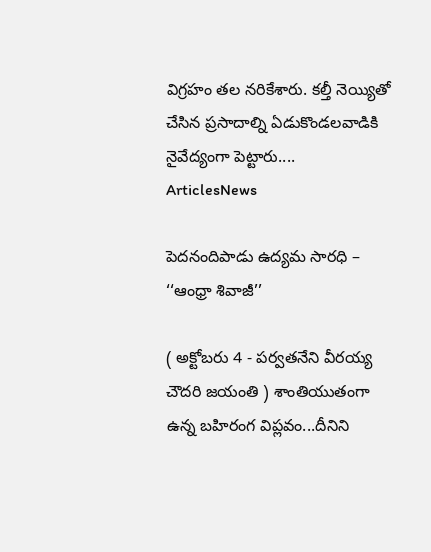విగ్రహం తల నరికేశారు. కల్తీ నెయ్యితో చేసిన ప్రసాదాల్ని ఏడుకొండలవాడికి నైవేద్యంగా పెట్టారు....
ArticlesNews

పెదనందిపాడు ఉద్యమ సారధి – ‘‘ఆంధ్రా శివాజీ’’

( అక్టోబరు 4 - పర్వతనేని వీరయ్య చౌదరి జయంతి ) శాంతియుతంగా ఉన్న బహిరంగ విప్లవం...దీనిని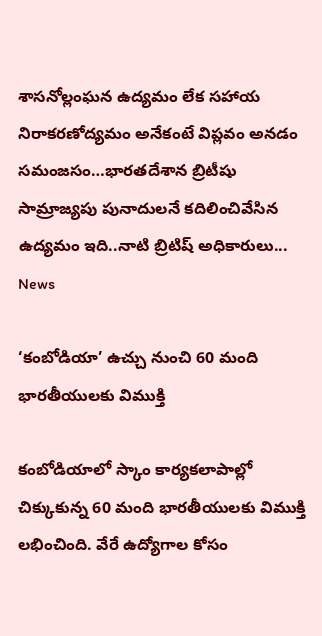శాసనోల్లంఘన ఉద్యమం లేక సహాయ నిరాకరణోద్యమం అనేకంటే విప్లవం అనడం సమంజసం…భారతదేశాన బ్రిటీషు సామ్రాజ్యపు పునాదులనే కదిలించివేసిన ఉద్యమం ఇది..నాటి బ్రిటిష్ అధికారులు...
News

‘కంబోడియా’ ఉచ్చు నుంచి 60 మంది భారతీయులకు విముక్తి

కంబోడియాలో స్కాం కార్యకలాపాల్లో చిక్కుకున్న 60 మంది భారతీయులకు విముక్తి లభించింది. వేరే ఉద్యోగాల కోసం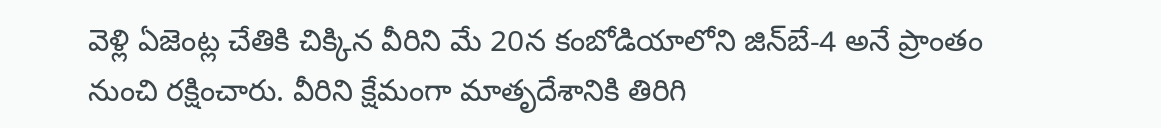వెళ్లి ఏజెంట్ల చేతికి చిక్కిన వీరిని మే 20న కంబోడియాలోని జిన్‌బే-4 అనే ప్రాంతం నుంచి రక్షించారు. వీరిని క్షేమంగా మాతృదేశానికి తిరిగి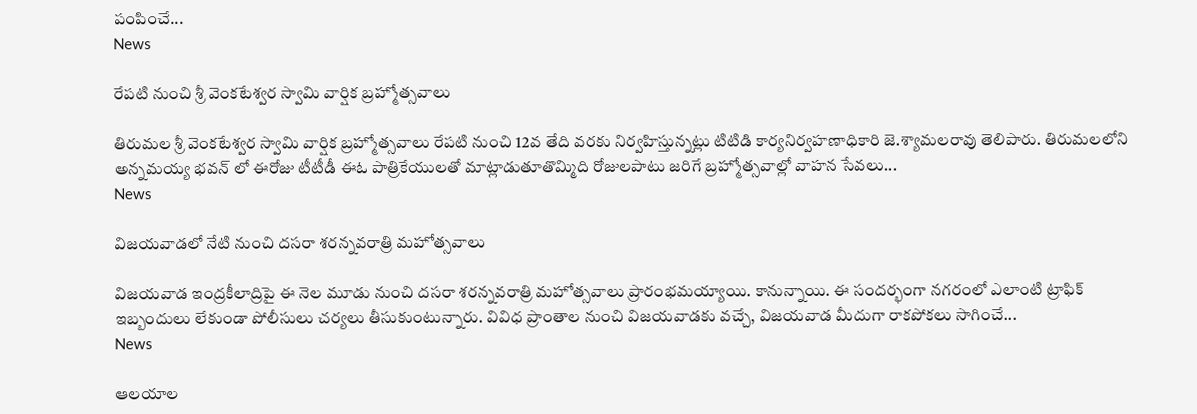పంపించే...
News

రేపటి నుంచి శ్రీ వెంకటేశ్వర స్వామి వార్షిక బ్రహ్మోత్సవాలు

తిరుమల శ్రీ వెంకటేశ్వర స్వామి వార్షిక బ్రహ్మోత్సవాలు రేపటి నుంచి 12వ తేది వరకు నిర్వహిస్తున్నట్లు టిటిడి కార్యనిర్వహణాధికారి జె.శ్యామలరావు తెలిపారు. తిరుమలలోని అన్నమయ్య భవన్ లో ఈరోజు టీటీడీ ఈఓ పాత్రికేయులతో మాట్లాడుతూతొమ్మిది రోజులపాటు జరిగే బ్రహ్మోత్సవాల్లో వాహన సేవలు...
News

విజయవాడలో నేటి నుంచి దసరా శరన్నవరాత్రి మహోత్సవాలు

విజయవాడ ఇంద్రకీలాద్రిపై ఈ నెల మూడు నుంచి దసరా శరన్నవరాత్రి మహోత్సవాలు ప్రారంభమయ్యాయి. కానున్నాయి. ఈ సందర్భంగా నగరంలో ఎలాంటి ట్రాఫిక్‌ ఇబ్బందులు లేకుండా పోలీసులు చర్యలు తీసుకుంటున్నారు. వివిధ ప్రాంతాల నుంచి విజయవాడకు వచ్చే, విజయవాడ మీదుగా రాకపోకలు సాగించే...
News

ఆలయాల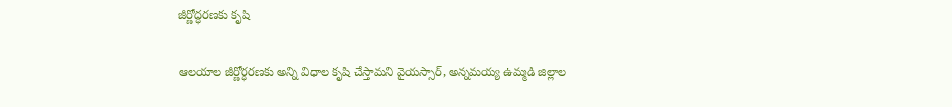జీర్ణోద్ధరణకు కృషి

ఆలయాల జీర్ణోర్ధరణకు అన్ని విధాల కృషి చేస్తామని వైయస్సార్, అన్నమయ్య ఉమ్మడి జిల్లాల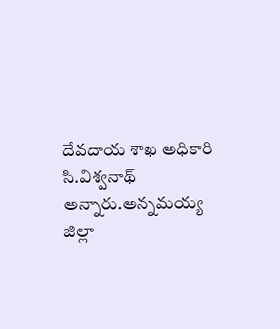దేవదాయ శాఖ అధికారి సి.విశ్వనాథ్‌ అన్నారు.అన్నమయ్య జిల్లా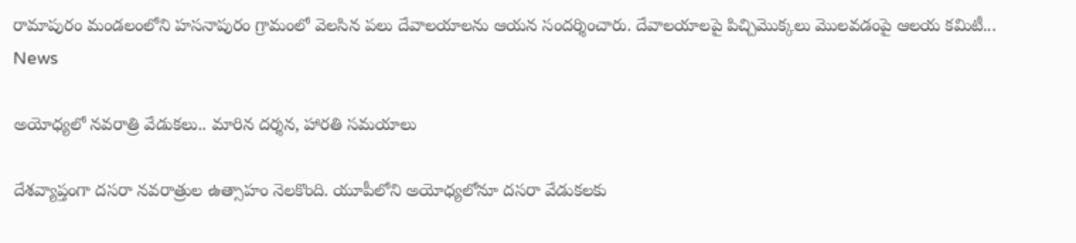రామాపురం మండలంలోని హసనాపురం గ్రామంలో వెలసిన పలు దేవాలయాలను ఆయన సందర్శించారు. దేవాలయాలపై పిచ్చిమొక్కలు మొలవడంపై ఆలయ కమిటీ...
News

అయోధ్యలో నవరాత్రి వేడుకలు.. మారిన దర్శన, హారతి సమయాలు

దేశవ్యాప్తంగా దసరా నవరాత్రుల ఉత్సాహం నెలకొంది. యూపీలోని అయోధ్యలోనూ దసరా వేడుకలకు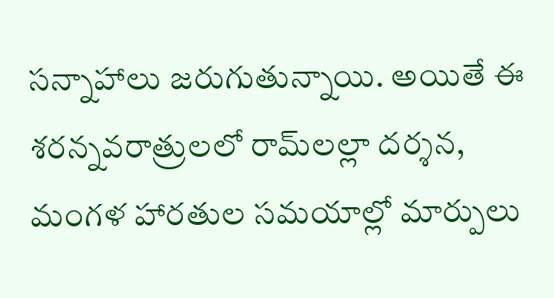సన్నాహాలు జరుగుతున్నాయి. అయితే ఈ శరన్నవరాత్రులలో రామ్‌లల్లా దర్శన, మంగళ హారతుల సమయాల్లో మార్పులు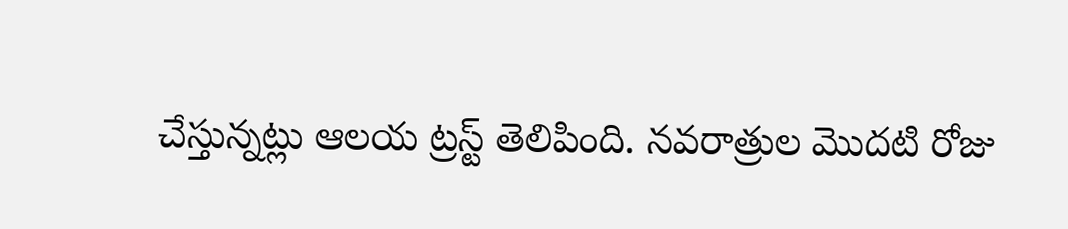చేస్తున్నట్లు ఆలయ ట్రస్ట్‌ తెలిపింది. నవరాత్రుల మొదటి రోజు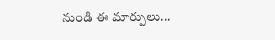నుండి ఈ మార్పులు...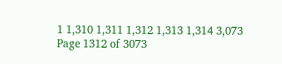1 1,310 1,311 1,312 1,313 1,314 3,073
Page 1312 of 3073